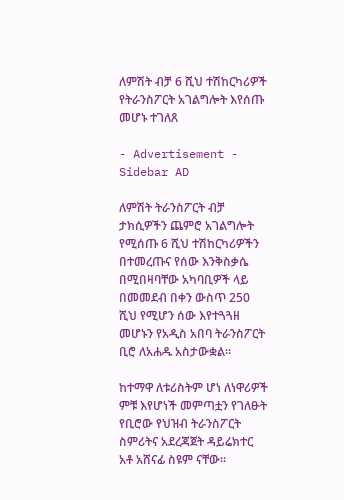ለምሽት ብቻ 6 ሺህ ተሽከርካሪዎች የትራንስፖርት አገልግሎት እየሰጡ መሆኑ ተገለጸ

- Advertisement -
Sidebar AD

ለምሽት ትራንስፖርት ብቻ ታክሲዎችን ጨምሮ አገልግሎት የሚሰጡ 6 ሺህ ተሽከርካሪዎችን በተመረጡና የሰው እንቅስቃሴ በሚበዛባቸው አካባቢዎች ላይ በመመደብ በቀን ውስጥ 250 ሺህ የሚሆን ሰው እየተጓጓዘ መሆኑን የአዲስ አበባ ትራንስፖርት ቢሮ ለአሐዱ አስታውቋል።

ከተማዋ ለቱሪስትም ሆነ ለነዋሪዎች ምቹ እየሆነች መምጣቷን የገለፁት የቢሮው የህዝብ ትራንስፖርት ስምሪትና አደረጃጀት ዳይሬክተር አቶ አሸናፊ ስዩም ናቸው።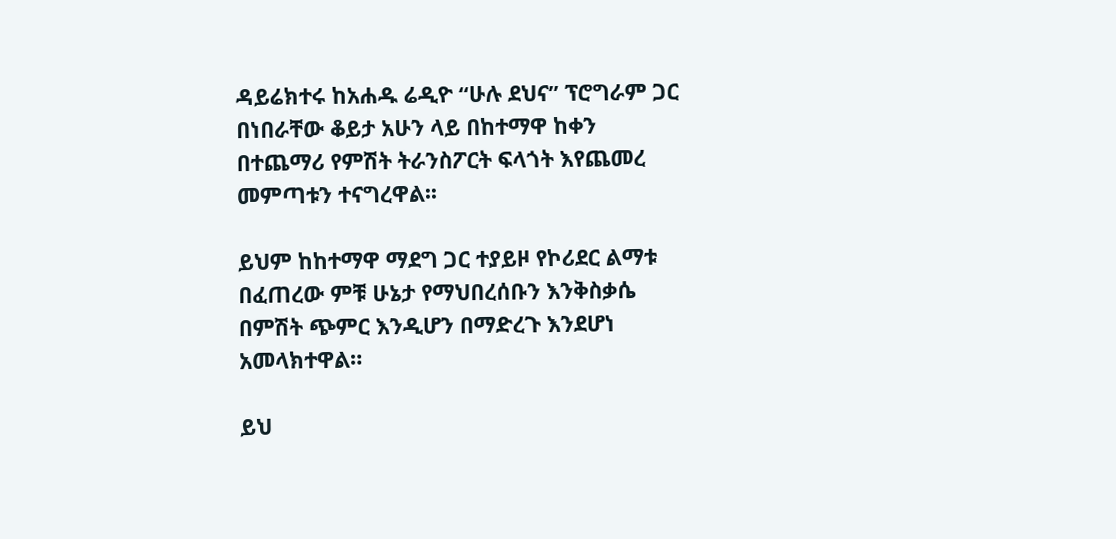ዳይሬክተሩ ከአሐዱ ሬዲዮ “ሁሉ ደህና” ፕሮግራም ጋር በነበራቸው ቆይታ አሁን ላይ በከተማዋ ከቀን በተጨማሪ የምሽት ትራንስፖርት ፍላጎት እየጨመረ መምጣቱን ተናግረዋል፡፡

ይህም ከከተማዋ ማደግ ጋር ተያይዞ የኮሪደር ልማቱ በፈጠረው ምቹ ሁኔታ የማህበረሰቡን እንቅስቃሴ በምሽት ጭምር እንዲሆን በማድረጉ እንደሆነ አመላክተዋል።

ይህ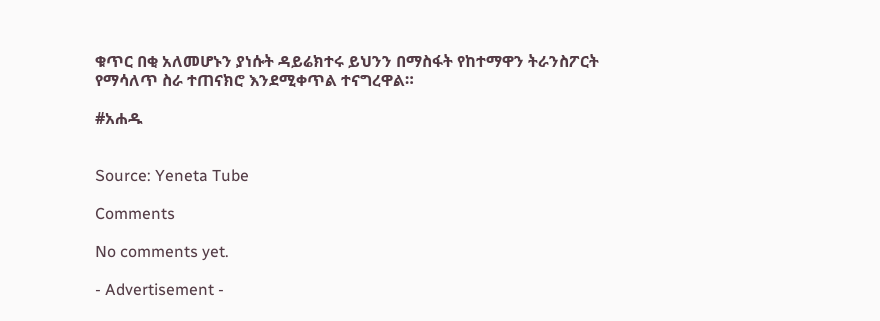ቁጥር በቂ አለመሆኑን ያነሱት ዳይሬክተሩ ይህንን በማስፋት የከተማዋን ትራንስፖርት የማሳለጥ ስራ ተጠናክሮ እንደሚቀጥል ተናግረዋል።

#አሐዱ


Source: Yeneta Tube

Comments

No comments yet.

- Advertisement -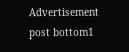Advertisement post bottom1